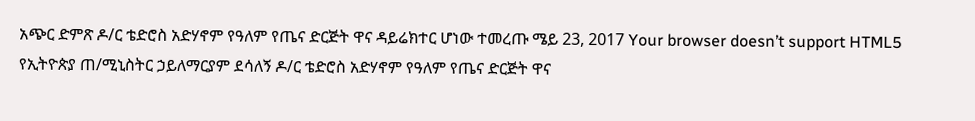አጭር ድምጽ ዶ/ር ቴድሮስ አድሃኖም የዓለም የጤና ድርጅት ዋና ዳይሬክተር ሆነው ተመረጡ ሜይ 23, 2017 Your browser doesn’t support HTML5 የኢትዮጵያ ጠ/ሚኒስትር ኃይለማርያም ደሳለኝ ዶ/ር ቴድሮስ አድሃኖም የዓለም የጤና ድርጅት ዋና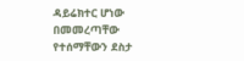ዳይሬክተር ሆነው በመመረጣቸው የተሰማቸውን ደስታ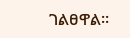ገልፀዋል፡፡